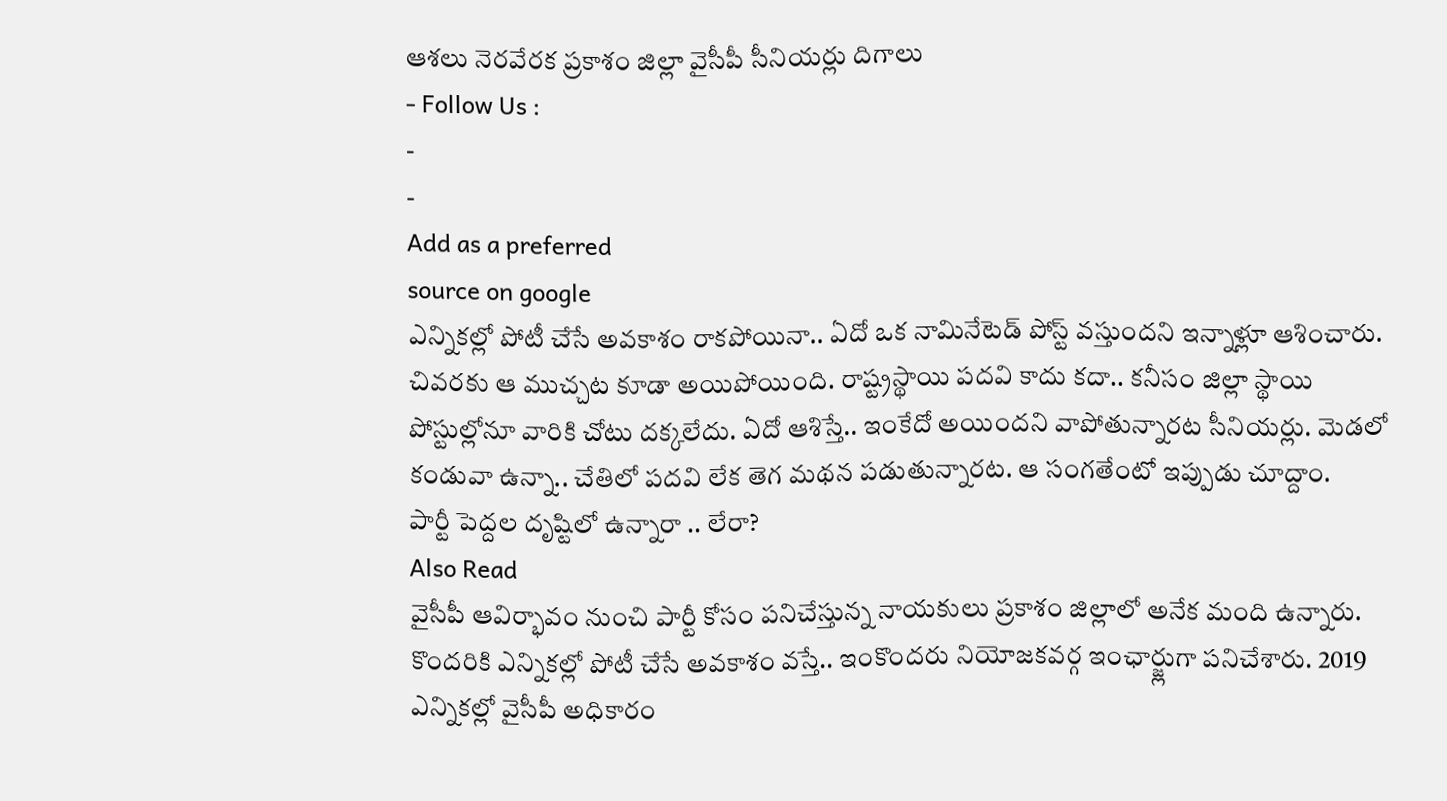ఆశలు నెరవేరక ప్రకాశం జిల్లా వైసీపీ సీనియర్లు దిగాలు
- Follow Us :
-
-
Add as a preferred
source on google
ఎన్నికల్లో పోటీ చేసే అవకాశం రాకపోయినా.. ఏదో ఒక నామినేటెడ్ పోస్ట్ వస్తుందని ఇన్నాళ్లూ ఆశించారు. చివరకు ఆ ముచ్చట కూడా అయిపోయింది. రాష్ట్రస్థాయి పదవి కాదు కదా.. కనీసం జిల్లా స్థాయి పోస్టుల్లోనూ వారికి చోటు దక్కలేదు. ఏదో ఆశిస్తే.. ఇంకేదో అయిందని వాపోతున్నారట సీనియర్లు. మెడలో కండువా ఉన్నా.. చేతిలో పదవి లేక తెగ మథన పడుతున్నారట. ఆ సంగతేంటో ఇప్పుడు చూద్దాం.
పార్టీ పెద్దల దృష్టిలో ఉన్నారా .. లేరా?
Also Read
వైసీపీ ఆవిర్భావం నుంచి పార్టీ కోసం పనిచేస్తున్న నాయకులు ప్రకాశం జిల్లాలో అనేక మంది ఉన్నారు. కొందరికి ఎన్నికల్లో పోటీ చేసే అవకాశం వస్తే.. ఇంకొందరు నియోజకవర్గ ఇంఛార్జ్లుగా పనిచేశారు. 2019 ఎన్నికల్లో వైసీపీ అధికారం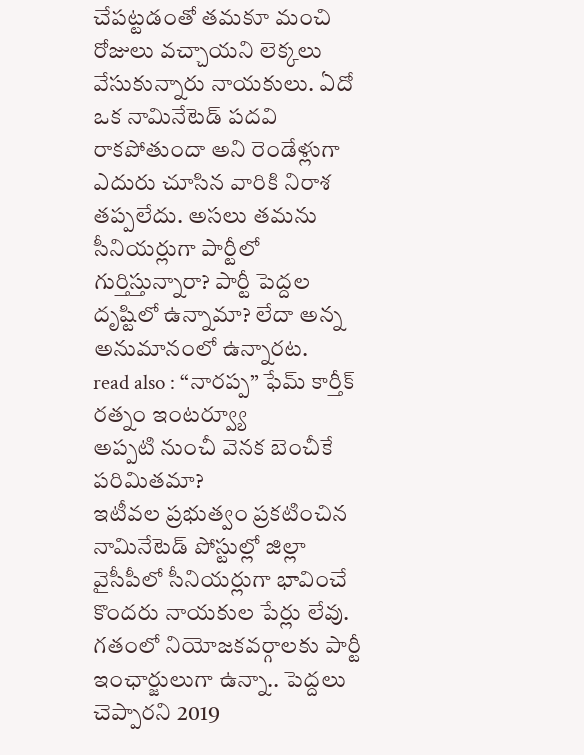చేపట్టడంతో తమకూ మంచి రోజులు వచ్చాయని లెక్కలు వేసుకున్నారు నాయకులు. ఏదో ఒక నామినేటెడ్ పదవి రాకపోతుందా అని రెండేళ్లుగా ఎదురు చూసిన వారికి నిరాశ తప్పలేదు. అసలు తమను సీనియర్లుగా పార్టీలో గుర్తిస్తున్నారా? పార్టీ పెద్దల దృష్టిలో ఉన్నామా? లేదా అన్న అనుమానంలో ఉన్నారట.
read also : “నారప్ప” ఫేమ్ కార్తీక్ రత్నం ఇంటర్వ్యూ
అప్పటి నుంచీ వెనక బెంచీకే పరిమితమా?
ఇటీవల ప్రభుత్వం ప్రకటించిన నామినేటెడ్ పోస్టుల్లో జిల్లా వైసీపీలో సీనియర్లుగా భావించే కొందరు నాయకుల పేర్లు లేవు. గతంలో నియోజకవర్గాలకు పార్టీ ఇంఛార్జులుగా ఉన్నా.. పెద్దలు చెప్పారని 2019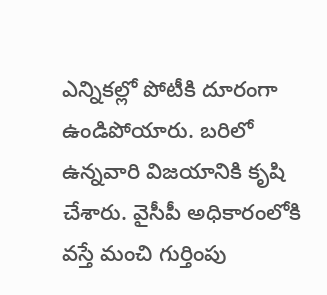ఎన్నికల్లో పోటీకి దూరంగా ఉండిపోయారు. బరిలో ఉన్నవారి విజయానికి కృషి చేశారు. వైసీపీ అధికారంలోకి వస్తే మంచి గుర్తింపు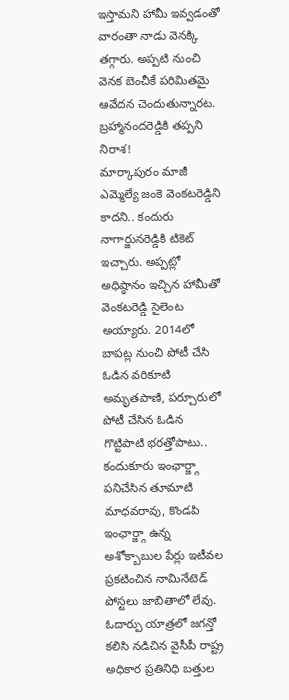ఇస్తామని హామీ ఇవ్వడంతో వారంతా నాడు వెనక్కి తగ్గారు. అప్పటి నుంచి వెనక బెంచీకే పరిమితమై ఆవేదన చెందుతున్నారట.
బ్రహ్మానందరెడ్డికి తప్పని నిరాశ!
మార్కాపురం మాజీ ఎమ్మెల్యే జంకె వెంకటరెడ్డిని కాదని.. కందురు నాగార్జునరెడ్డికి టికెట్ ఇచ్చారు. అప్పట్లో అధిష్ఠానం ఇచ్చిన హామీతో వెంకటరెడ్డి సైలెంట అయ్యారు. 2014లో బాపట్ల నుంచి పోటీ చేసి ఓడిన వరికూటి అమృతపాణి, పర్చూరులో పోటీ చేసిన ఓడిన గొట్టిపాటి భరత్తోపాటు.. కందుకూరు ఇంఛార్జ్గా పనిచేసిన తూమాటి మాధవరావు, కొండపి ఇంఛార్జ్గా ఉన్న అశోక్బాబుల పేర్లు ఇటీవల ప్రకటించిన నామినేటెడ్ పోస్టలు జాబితాలో లేవు. ఓదార్పు యాత్రలో జగన్తో కలిసి నడిచిన వైసీపీ రాష్ట్ర అధికార ప్రతినిధి బత్తుల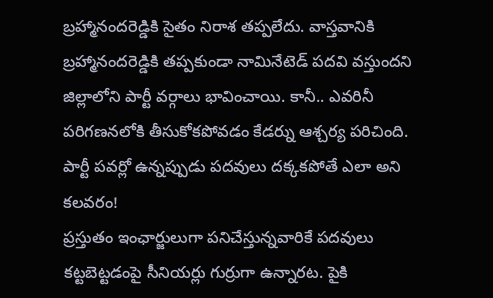బ్రహ్మానందరెడ్డికి సైతం నిరాశ తప్పలేదు. వాస్తవానికి బ్రహ్మానందరెడ్డికి తప్పకుండా నామినేటెడ్ పదవి వస్తుందని జిల్లాలోని పార్టీ వర్గాలు భావించాయి. కానీ.. ఎవరినీ పరిగణనలోకి తీసుకోకపోవడం కేడర్ను ఆశ్చర్య పరిచింది.
పార్టీ పవర్లో ఉన్నప్పుడు పదవులు దక్కకపోతే ఎలా అని కలవరం!
ప్రస్తుతం ఇంఛార్జులుగా పనిచేస్తున్నవారికే పదవులు కట్టబెట్టడంపై సీనియర్లు గుర్రుగా ఉన్నారట. పైకి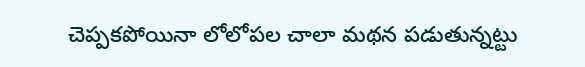చెప్పకపోయినా లోలోపల చాలా మథన పడుతున్నట్టు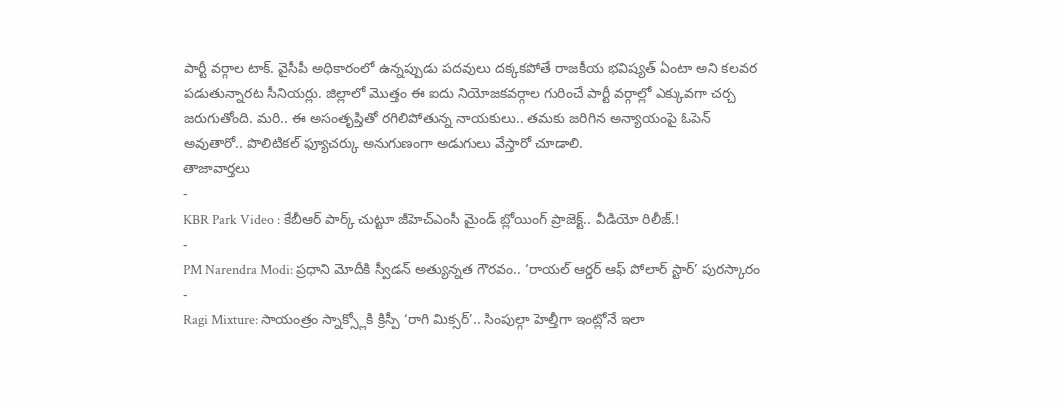పార్టీ వర్గాల టాక్. వైసీపీ అధికారంలో ఉన్నప్పుడు పదవులు దక్కకపోతే రాజకీయ భవిష్యత్ ఏంటా అని కలవర పడుతున్నారట సీనియర్లు. జిల్లాలో మొత్తం ఈ ఐదు నియోజకవర్గాల గురించే పార్టీ వర్గాల్లో ఎక్కువగా చర్చ జరుగుతోంది. మరి.. ఈ అసంతృప్తితో రగిలిపోతున్న నాయకులు.. తమకు జరిగిన అన్యాయంపై ఓపెన్ అవుతారో.. పొలిటికల్ ఫ్యూచర్కు అనుగుణంగా అడుగులు వేస్తారో చూడాలి.
తాజావార్తలు
-
KBR Park Video : కేబీఆర్ పార్క్ చుట్టూ జీహెచ్ఎంసీ మైండ్ బ్లోయింగ్ ప్రాజెక్ట్.. వీడియో రిలీజ్.!
-
PM Narendra Modi: ప్రధాని మోదీకి స్వీడన్ అత్యున్నత గౌరవం.. ‘రాయల్ ఆర్డర్ ఆఫ్ పోలార్ స్టార్’ పురస్కారం
-
Ragi Mixture: సాయంత్రం స్నాక్స్లోకి క్రిస్పీ ‘రాగి మిక్సర్’.. సింపుల్గా హెల్తీగా ఇంట్లోనే ఇలా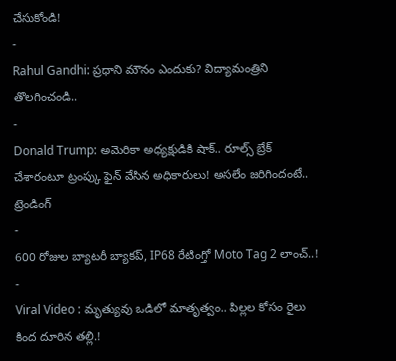చేసుకోండి!
-
Rahul Gandhi: ప్రధాని మౌనం ఎందుకు? విద్యామంత్రిని తొలగించండి..
-
Donald Trump: అమెరికా అధ్యక్షుడికి షాక్.. రూల్స్ బ్రేక్ చేశారంటూ ట్రంప్కు ఫైన్ వేసిన అధికారులు! అసలేం జరిగిందంటే..
ట్రెండింగ్
-
600 రోజుల బ్యాటరీ బ్యాకప్, IP68 రేటింగ్తో Moto Tag 2 లాంచ్..!
-
Viral Video : మృత్యువు ఒడిలో మాతృత్వం.. పిల్లల కోసం రైలు కింద దూరిన తల్లి.!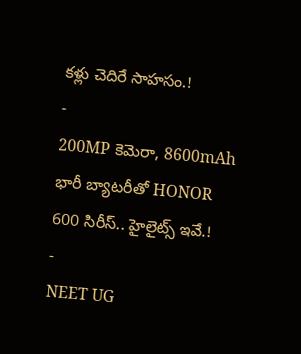కళ్లు చెదిరే సాహసం.!
-
200MP కెమెరా, 8600mAh భారీ బ్యాటరీతో HONOR 600 సిరీస్.. హైలైట్స్ ఇవే.!
-
NEET UG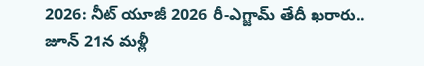2026: నీట్ యూజీ 2026 రీ-ఎగ్జామ్ తేదీ ఖరారు.. జూన్ 21న మళ్లీ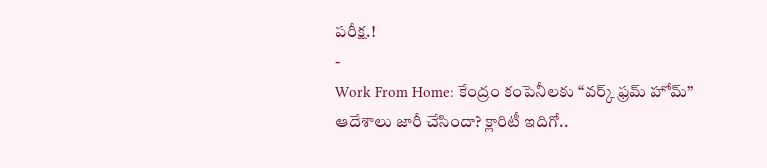పరీక్ష.!
-
Work From Home: కేంద్రం కంపెనీలకు “వర్క్ ఫ్రమ్ హోమ్” ఆదేశాలు జారీ చేసిందా? క్లారిటీ ఇదిగో..